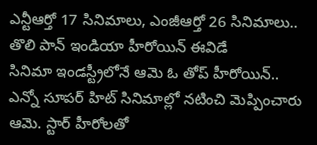ఎన్టీఆర్తో 17 సినిమాలు, ఎంజీఆర్తో 26 సినిమాలు.. తొలి పాన్ ఇండియా హీరోయిన్ ఈవిడే
సినిమా ఇండస్ట్రీలోనే ఆమె ఓ తోప్ హీరోయిన్.. ఎన్నో సూపర్ హిట్ సినిమాల్లో నటించి మెప్పించారు ఆమె. స్టార్ హీరోలతో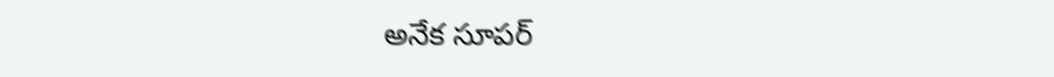అనేక సూపర్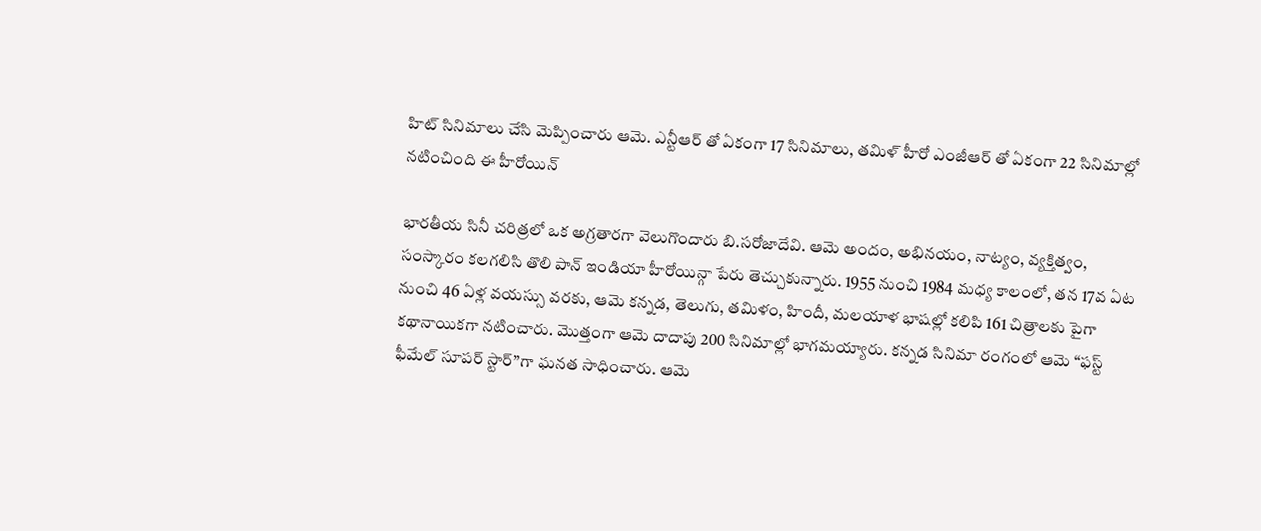హిట్ సినిమాలు చేసి మెప్పించారు ఆమె. ఎన్టీఆర్ తో ఏకంగా 17 సినిమాలు, తమిళ్ హీరో ఎంజీఆర్ తో ఏకంగా 22 సినిమాల్లో నటించింది ఈ హీరోయిన్

భారతీయ సినీ చరిత్రలో ఒక అగ్రతారగా వెలుగొందారు బి.సరోజాదేవి. ఆమె అందం, అభినయం, నాట్యం, వ్యక్తిత్వం, సంస్కారం కలగలిసి తొలి పాన్ ఇండియా హీరోయిన్గా పేరు తెచ్చుకున్నారు. 1955 నుంచి 1984 మధ్య కాలంలో, తన 17వ ఏట నుంచి 46 ఏళ్ల వయస్సు వరకు, ఆమె కన్నడ, తెలుగు, తమిళం, హిందీ, మలయాళ భాషల్లో కలిపి 161 చిత్రాలకు పైగా కథానాయికగా నటించారు. మొత్తంగా ఆమె దాదాపు 200 సినిమాల్లో భాగమయ్యారు. కన్నడ సినిమా రంగంలో ఆమె “ఫస్ట్ ఫీమేల్ సూపర్ స్టార్”గా ఘనత సాధించారు. ఆమె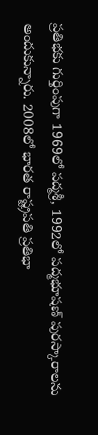ప్రతిభకు గుర్తింపుగా 1969లో పద్మశ్రీ, 1992లో పద్మభూషణ్ పురస్కారాలను అందుకున్నారు. 2008లో భారత రాష్ట్రపతి ప్రతిభా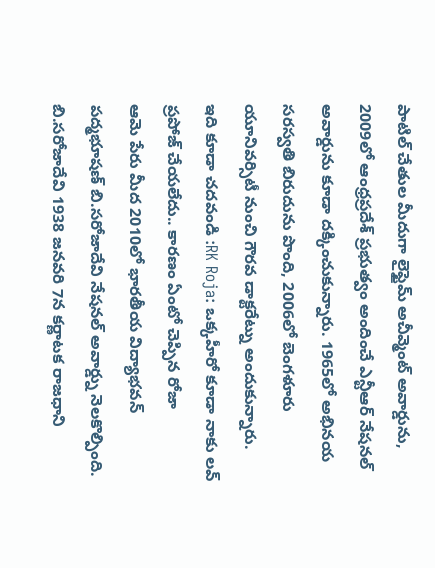పాటిల్ చేతుల మీదుగా లైఫ్టైమ్ అచీవ్మెంట్ అవార్డును, 2009లో ఆంధ్రప్రదేశ్ ప్రభుత్వం అందించే ఎన్టీఆర్ నేషనల్ అవార్డును కూడా దక్కించుకున్నారు. 1965లో అభినయ సరస్వతి బిరుదును పొంది, 2006లో బెంగళూరు యూనివర్సిటీ నుంచి గౌరవ డాక్టరేట్ను అందుకున్నారు.
ఇది కూడా చదవండి :RK Roja: ఒక్కహీరో కూడా నాకు లవ్ ప్రపోజ్ చేయలేదు.. కారణం ఏంటో చెప్పిన రోజా
ఆమె పేరు మీద 2010లో భారతీయ విద్యాభవన్ పద్మభూషణ్ బి.సరోజాదేవి నేషనల్ అవార్డ్ను నెలకొల్పింది. బి.సరోజాదేవి 1938 జనవరి 7న కర్ణాటక రాజధాని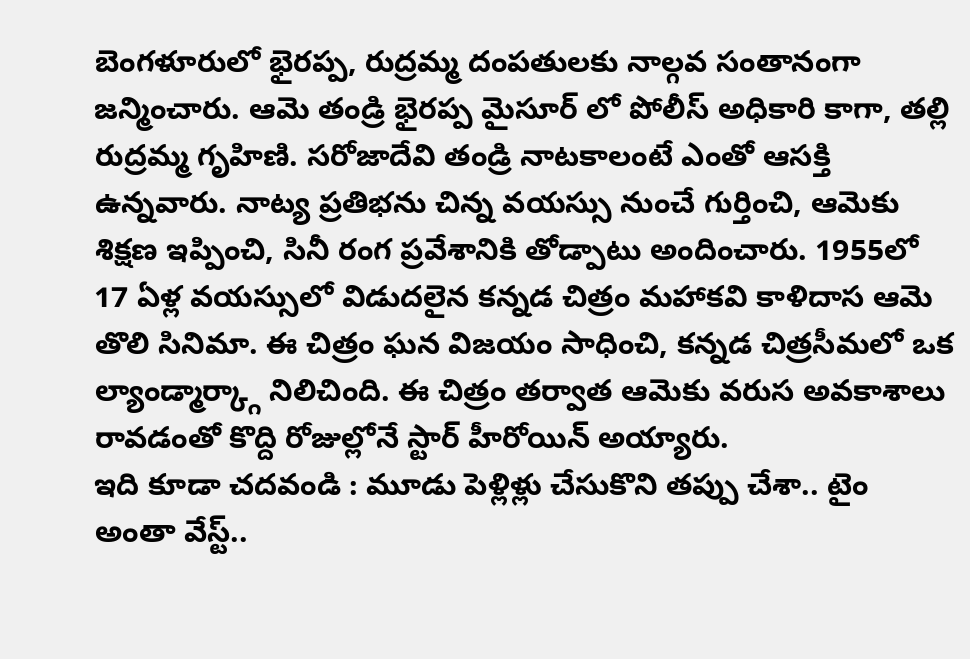బెంగళూరులో భైరప్ప, రుద్రమ్మ దంపతులకు నాల్గవ సంతానంగా జన్మించారు. ఆమె తండ్రి భైరప్ప మైసూర్ లో పోలీస్ అధికారి కాగా, తల్లి రుద్రమ్మ గృహిణి. సరోజాదేవి తండ్రి నాటకాలంటే ఎంతో ఆసక్తి ఉన్నవారు. నాట్య ప్రతిభను చిన్న వయస్సు నుంచే గుర్తించి, ఆమెకు శిక్షణ ఇప్పించి, సినీ రంగ ప్రవేశానికి తోడ్పాటు అందించారు. 1955లో 17 ఏళ్ల వయస్సులో విడుదలైన కన్నడ చిత్రం మహాకవి కాళిదాస ఆమె తొలి సినిమా. ఈ చిత్రం ఘన విజయం సాధించి, కన్నడ చిత్రసీమలో ఒక ల్యాండ్మార్క్గా నిలిచింది. ఈ చిత్రం తర్వాత ఆమెకు వరుస అవకాశాలు రావడంతో కొద్ది రోజుల్లోనే స్టార్ హీరోయిన్ అయ్యారు.
ఇది కూడా చదవండి : మూడు పెళ్లిళ్లు చేసుకొని తప్పు చేశా.. టైం అంతా వేస్ట్..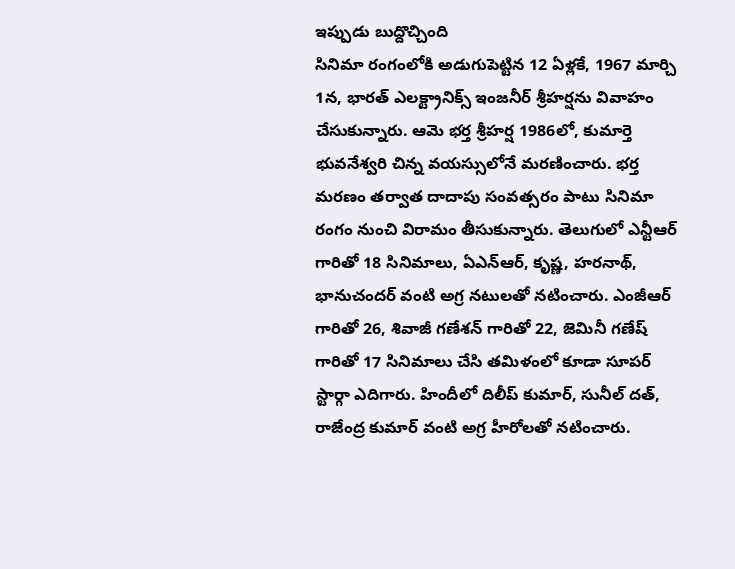ఇప్పుడు బుద్దొచ్చింది
సినిమా రంగంలోకి అడుగుపెట్టిన 12 ఏళ్లకే, 1967 మార్చి 1న, భారత్ ఎలక్ట్రానిక్స్ ఇంజనీర్ శ్రీహర్షను వివాహం చేసుకున్నారు. ఆమె భర్త శ్రీహర్ష 1986లో, కుమార్తె భువనేశ్వరి చిన్న వయస్సులోనే మరణించారు. భర్త మరణం తర్వాత దాదాపు సంవత్సరం పాటు సినిమా రంగం నుంచి విరామం తీసుకున్నారు. తెలుగులో ఎన్టీఆర్ గారితో 18 సినిమాలు, ఏఎన్ఆర్, కృష్ణ, హరనాథ్, భానుచందర్ వంటి అగ్ర నటులతో నటించారు. ఎంజీఆర్ గారితో 26, శివాజీ గణేశన్ గారితో 22, జెమినీ గణేష్ గారితో 17 సినిమాలు చేసి తమిళంలో కూడా సూపర్ స్టార్గా ఎదిగారు. హిందీలో దిలీప్ కుమార్, సునీల్ దత్, రాజేంద్ర కుమార్ వంటి అగ్ర హీరోలతో నటించారు.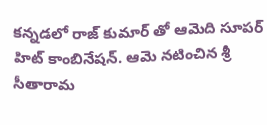కన్నడలో రాజ్ కుమార్ తో ఆమెది సూపర్ హిట్ కాంబినేషన్. ఆమె నటించిన శ్రీ సీతారామ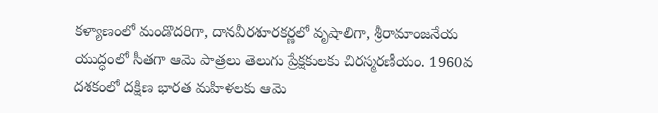కళ్యాణంలో మండొదరిగా, దానవీరశూరకర్ణలో వృషాలిగా, శ్రీరామాంజనేయ యుద్ధంలో సీతగా ఆమె పాత్రలు తెలుగు ప్రేక్షకులకు చిరస్మరణీయం. 1960వ దశకంలో దక్షిణ భారత మహిళలకు ఆమె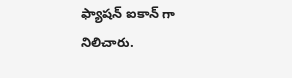ఫ్యాషన్ ఐకాన్ గా నిలిచారు.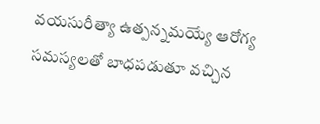వయసురీత్యా ఉత్పన్నమయ్యే ఆరోగ్య సమస్యలతో బాధపడుతూ వచ్చిన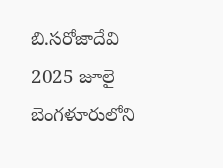బి.సరోజాదేవి 2025 జూలై బెంగళూరులోని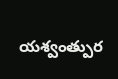యశ్వంత్పుర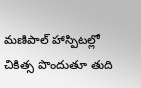మణిపాల్ హాస్పిటల్లో చికిత్స పొందుతూ తుది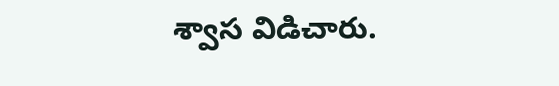శ్వాస విడిచారు.